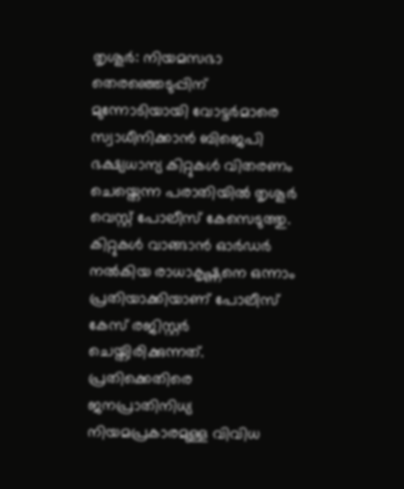തൃശൂർ: നിയമസഭാ തെരഞ്ഞെടുപ്പിന് മുന്നോടിയായി വോട്ടർമാരെ സ്വാധീനിക്കാൻ ബിജെപി ഭക്ഷ്യധാന്യ കിറ്റുകൾ വിതരണം ചെയ്തെന്ന പരാതിയിൽ തൃശൂർ വെസ്റ്റ് പോലീസ് കേസെടുത്തു. കിറ്റുകൾ വാങ്ങാൻ ഓർഡർ നൽകിയ രാധാകൃഷ്ണനെ ഒന്നാം പ്രതിയാക്കിയാണ് പോലീസ് കേസ് രജിസ്റ്റർ ചെയ്തിരിക്കുന്നത്. പ്രതിക്കെതിരെ ജനപ്രാതിനിധ്യ നിയമപ്രകാരമുള്ള വിവിധ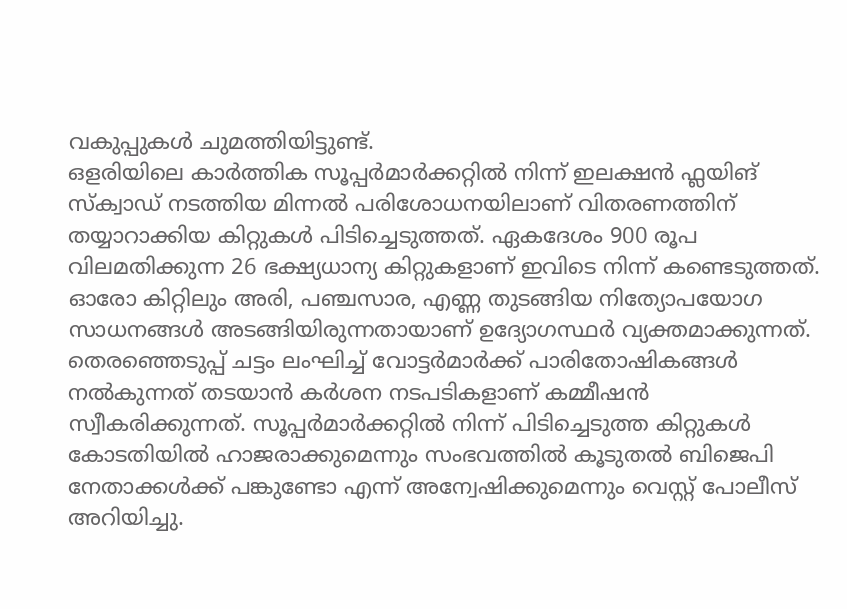വകുപ്പുകൾ ചുമത്തിയിട്ടുണ്ട്.
ഒളരിയിലെ കാർത്തിക സൂപ്പർമാർക്കറ്റിൽ നിന്ന് ഇലക്ഷൻ ഫ്ലയിങ് സ്ക്വാഡ് നടത്തിയ മിന്നൽ പരിശോധനയിലാണ് വിതരണത്തിന് തയ്യാറാക്കിയ കിറ്റുകൾ പിടിച്ചെടുത്തത്. ഏകദേശം 900 രൂപ വിലമതിക്കുന്ന 26 ഭക്ഷ്യധാന്യ കിറ്റുകളാണ് ഇവിടെ നിന്ന് കണ്ടെടുത്തത്. ഓരോ കിറ്റിലും അരി, പഞ്ചസാര, എണ്ണ തുടങ്ങിയ നിത്യോപയോഗ സാധനങ്ങൾ അടങ്ങിയിരുന്നതായാണ് ഉദ്യോഗസ്ഥർ വ്യക്തമാക്കുന്നത്.
തെരഞ്ഞെടുപ്പ് ചട്ടം ലംഘിച്ച് വോട്ടർമാർക്ക് പാരിതോഷികങ്ങൾ നൽകുന്നത് തടയാൻ കർശന നടപടികളാണ് കമ്മീഷൻ സ്വീകരിക്കുന്നത്. സൂപ്പർമാർക്കറ്റിൽ നിന്ന് പിടിച്ചെടുത്ത കിറ്റുകൾ കോടതിയിൽ ഹാജരാക്കുമെന്നും സംഭവത്തിൽ കൂടുതൽ ബിജെപി നേതാക്കൾക്ക് പങ്കുണ്ടോ എന്ന് അന്വേഷിക്കുമെന്നും വെസ്റ്റ് പോലീസ് അറിയിച്ചു.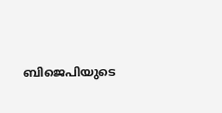ബിജെപിയുടെ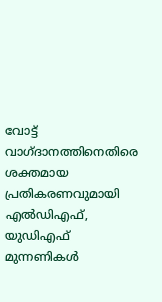വോട്ട് വാഗ്ദാനത്തിനെതിരെ ശക്തമായ പ്രതികരണവുമായി എൽഡിഎഫ്, യുഡിഎഫ് മുന്നണികൾ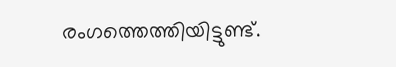രംഗത്തെത്തിയിട്ടുണ്ട്.